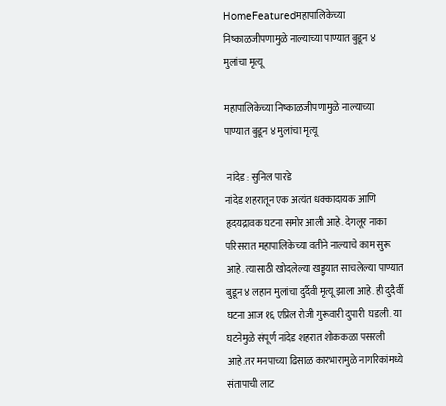HomeFeaturedमहापालिकेच्या निष्काळजीपणामुळे नाल्याच्या पाण्यात बुडून ४ मुलांचा मृत्यू

महापालिकेच्या निष्काळजीपणामुळे नाल्याच्या पाण्यात बुडून ४ मुलांचा मृत्यू

 नांदेड : सुनिल पारडे
नांदेड शहरातून एक अत्यंत धक्कादायक आणि हृदयद्रावक घटना समोर आली आहे. देगलूर नाका परिसरात महापालिकेच्या वतीने नाल्याचे काम सुरू आहे. त्यासाठी खोदलेल्या खड्ड्यात साचलेल्या पाण्यात बुडून ४ लहान मुलांचा दुर्दैवी मृत्यू झाला आहे. ही दुदैर्वी घटना आज १६ एप्रिल रोजी गुरूवारी दुपारी  घडली. या घटनेमुळे संपूर्ण नांदेड शहरात शोककळा पसरली आहे.तर मनपाच्या ढिसाळ कारभारामुळे नागरिकांमध्ये संतापाची लाट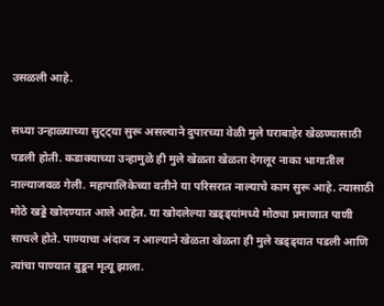उसळली आहे.

सध्या उन्हाळ्याच्या सुट्ट्या सुरू असल्याने दुपारच्या वेळी मुले घराबाहेर खेळण्यासाठी पडली होती. कडाक्याच्या उन्हामुळे ही मुले खेळता खेळता देगलूर नाका भागातील नाल्याजवळ गेली. महापालिकेच्या वतीने या परिसरात नाल्याचे काम सुरू आहे. त्यासाठी मोठे खड्डे खोदण्यात आले आहेत. या खोदलेल्या खड्ड्यांमध्ये मोठ्या प्रमाणात पाणी साचले होते. पाण्याचा अंदाज न आल्याने खेळता खेळता ही मुले खड्ड्यात पडली आणि त्यांचा पाण्यात बुडून मृत्यू झाला.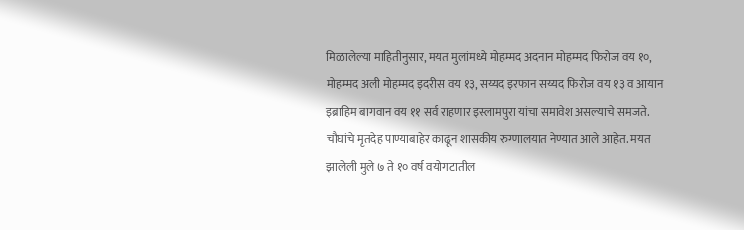मिळालेल्या माहितीनुसार, मयत मुलांमध्ये मोहम्मद अदनान मोहम्मद फिरोज वय १०, मोहम्मद अली मोहम्मद इदरीस वय १३, सय्यद इरफान सय्यद फिरोज वय १३ व आयान इब्राहिम बागवान वय ११ सर्व राहणार इस्लामपुरा यांचा समावेश असल्याचे समजते. चौघांचे मृतदेह पाण्याबाहेर काढून शासकीय रुग्णालयात नेण्यात आले आहेत. मयत झालेली मुले ७ ते १० वर्ष वयोगटातील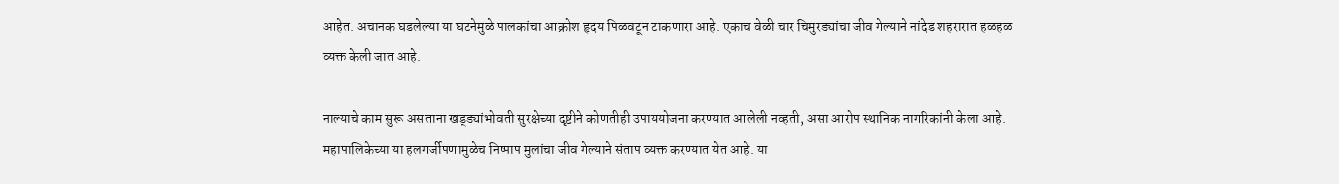आहेत. अचानक घडलेल्या या घटनेमुळे पालकांचा आक्रोश हृदय पिळवटून टाकणारा आहे. एकाच वेळी चार चिमुरड्यांचा जीव गेल्याने नांदेड शहरारात हळहळ व्यक्त केली जात आहे.

नाल्याचे काम सुरू असताना खड्ड्यांभोवती सुरक्षेच्या दृष्टीने कोणतीही उपाययोजना करण्यात आलेली नव्हती, असा आरोप स्थानिक नागरिकांनी केला आहे. महापालिकेच्या या हलगर्जीपणामुळेच निष्पाप मुलांचा जीव गेल्याने संताप व्यक्त करण्यात येत आहे. या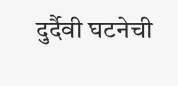दुर्दैवी घटनेची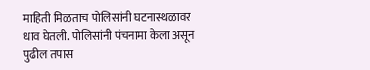माहिती मिळताच पोलिसांनी घटनास्थळावर धाव घेतली. पोलिसांनी पंचनामा केला असून पुढील तपास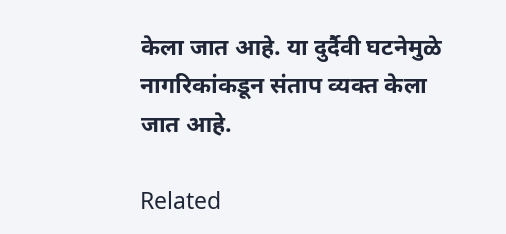केला जात आहे. या दुर्दैवी घटनेमुळे नागरिकांकडून संताप व्यक्त केला जात आहे.

Related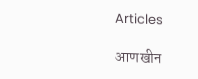Articles

आणखीन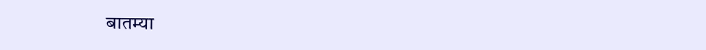बातम्या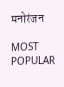मनोरंजन

MOST POPULAR